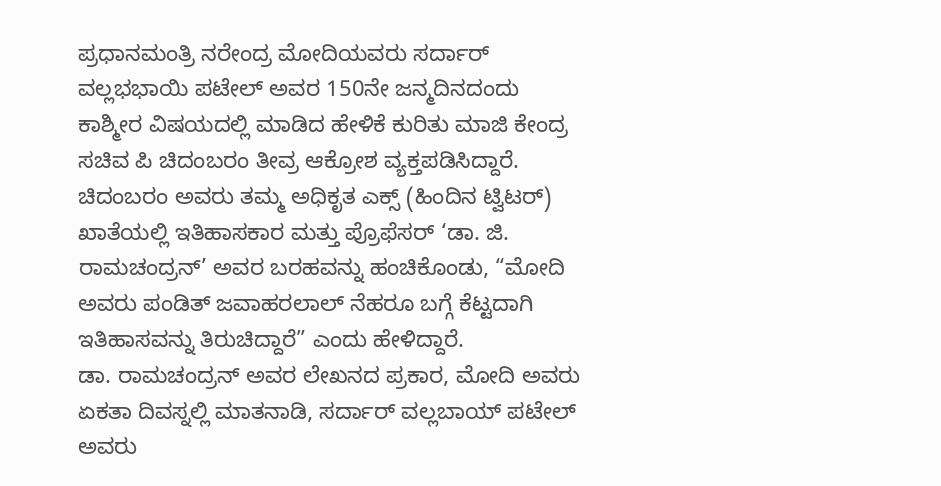ಪ್ರಧಾನಮಂತ್ರಿ ನರೇಂದ್ರ ಮೋದಿಯವರು ಸರ್ದಾರ್ ವಲ್ಲಭಭಾಯಿ ಪಟೇಲ್ ಅವರ 150ನೇ ಜನ್ಮದಿನದಂದು ಕಾಶ್ಮೀರ ವಿಷಯದಲ್ಲಿ ಮಾಡಿದ ಹೇಳಿಕೆ ಕುರಿತು ಮಾಜಿ ಕೇಂದ್ರ ಸಚಿವ ಪಿ ಚಿದಂಬರಂ ತೀವ್ರ ಆಕ್ರೋಶ ವ್ಯಕ್ತಪಡಿಸಿದ್ದಾರೆ.
ಚಿದಂಬರಂ ಅವರು ತಮ್ಮ ಅಧಿಕೃತ ಎಕ್ಸ್ (ಹಿಂದಿನ ಟ್ವಿಟರ್) ಖಾತೆಯಲ್ಲಿ ಇತಿಹಾಸಕಾರ ಮತ್ತು ಪ್ರೊಫೆಸರ್ ‘ಡಾ. ಜಿ. ರಾಮಚಂದ್ರನ್’ ಅವರ ಬರಹವನ್ನು ಹಂಚಿಕೊಂಡು, “ಮೋದಿ ಅವರು ಪಂಡಿತ್ ಜವಾಹರಲಾಲ್ ನೆಹರೂ ಬಗ್ಗೆ ಕೆಟ್ಟದಾಗಿ ಇತಿಹಾಸವನ್ನು ತಿರುಚಿದ್ದಾರೆ” ಎಂದು ಹೇಳಿದ್ದಾರೆ.
ಡಾ. ರಾಮಚಂದ್ರನ್ ಅವರ ಲೇಖನದ ಪ್ರಕಾರ, ಮೋದಿ ಅವರು ಏಕತಾ ದಿವಸ್ನಲ್ಲಿ ಮಾತನಾಡಿ, ಸರ್ದಾರ್ ವಲ್ಲಬಾಯ್ ಪಟೇಲ್ ಅವರು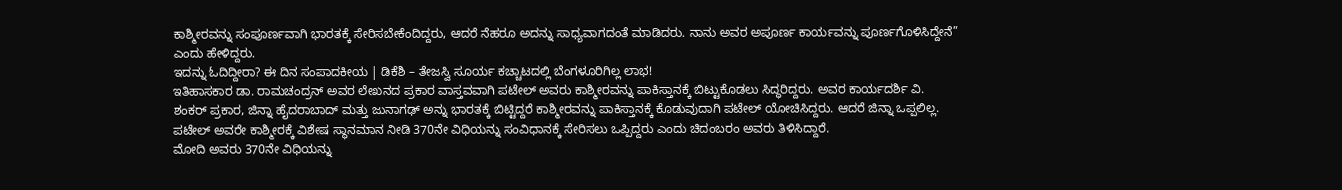ಕಾಶ್ಮೀರವನ್ನು ಸಂಪೂರ್ಣವಾಗಿ ಭಾರತಕ್ಕೆ ಸೇರಿಸಬೇಕೆಂದಿದ್ದರು, ಆದರೆ ನೆಹರೂ ಅದನ್ನು ಸಾಧ್ಯವಾಗದಂತೆ ಮಾಡಿದರು. ನಾನು ಅವರ ಅಪೂರ್ಣ ಕಾರ್ಯವನ್ನು ಪೂರ್ಣಗೊಳಿಸಿದ್ದೇನೆ” ಎಂದು ಹೇಳಿದ್ದರು.
ಇದನ್ನು ಓದಿದ್ದೀರಾ? ಈ ದಿನ ಸಂಪಾದಕೀಯ | ಡಿಕೆಶಿ – ತೇಜಸ್ವಿ ಸೂರ್ಯ ಕಚ್ಚಾಟದಲ್ಲಿ ಬೆಂಗಳೂರಿಗಿಲ್ಲ ಲಾಭ!
ಇತಿಹಾಸಕಾರ ಡಾ. ರಾಮಚಂದ್ರನ್ ಅವರ ಲೇಖನದ ಪ್ರಕಾರ ವಾಸ್ತವವಾಗಿ ಪಟೇಲ್ ಅವರು ಕಾಶ್ಮೀರವನ್ನು ಪಾಕಿಸ್ತಾನಕ್ಕೆ ಬಿಟ್ಟುಕೊಡಲು ಸಿದ್ಧರಿದ್ದರು. ಅವರ ಕಾರ್ಯದರ್ಶಿ ವಿ. ಶಂಕರ್ ಪ್ರಕಾರ, ಜಿನ್ನಾ ಹೈದರಾಬಾದ್ ಮತ್ತು ಜುನಾಗಢ್ ಅನ್ನು ಭಾರತಕ್ಕೆ ಬಿಟ್ಟಿದ್ದರೆ ಕಾಶ್ಮೀರವನ್ನು ಪಾಕಿಸ್ತಾನಕ್ಕೆ ಕೊಡುವುದಾಗಿ ಪಟೇಲ್ ಯೋಚಿಸಿದ್ದರು. ಆದರೆ ಜಿನ್ನಾ ಒಪ್ಪಲಿಲ್ಲ. ಪಟೇಲ್ ಅವರೇ ಕಾಶ್ಮೀರಕ್ಕೆ ವಿಶೇಷ ಸ್ಥಾನಮಾನ ನೀಡಿ 370ನೇ ವಿಧಿಯನ್ನು ಸಂವಿಧಾನಕ್ಕೆ ಸೇರಿಸಲು ಒಪ್ಪಿದ್ದರು ಎಂದು ಚಿದಂಬರಂ ಅವರು ತಿಳಿಸಿದ್ದಾರೆ.
ಮೋದಿ ಅವರು 370ನೇ ವಿಧಿಯನ್ನು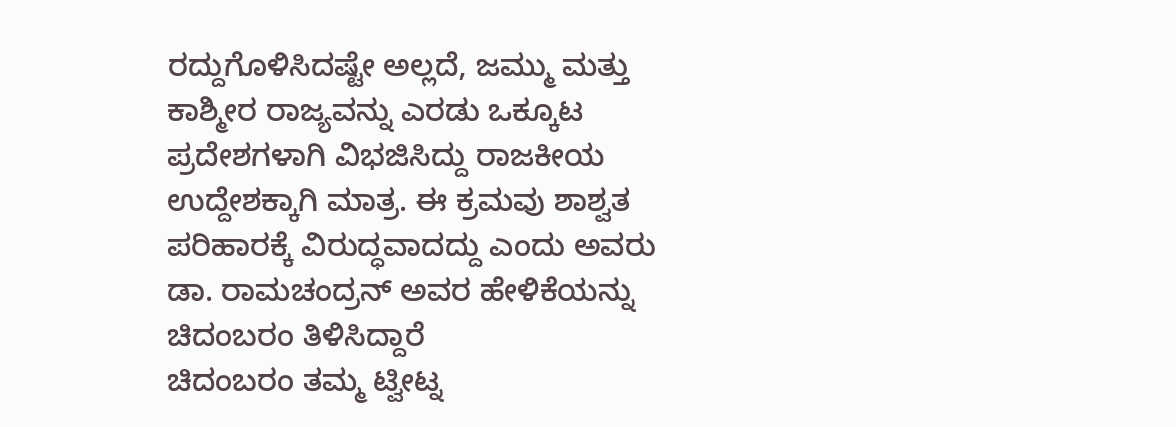ರದ್ದುಗೊಳಿಸಿದಷ್ಟೇ ಅಲ್ಲದೆ, ಜಮ್ಮು ಮತ್ತು ಕಾಶ್ಮೀರ ರಾಜ್ಯವನ್ನು ಎರಡು ಒಕ್ಕೂಟ ಪ್ರದೇಶಗಳಾಗಿ ವಿಭಜಿಸಿದ್ದು ರಾಜಕೀಯ ಉದ್ದೇಶಕ್ಕಾಗಿ ಮಾತ್ರ. ಈ ಕ್ರಮವು ಶಾಶ್ವತ ಪರಿಹಾರಕ್ಕೆ ವಿರುದ್ಧವಾದದ್ದು ಎಂದು ಅವರು ಡಾ. ರಾಮಚಂದ್ರನ್ ಅವರ ಹೇಳಿಕೆಯನ್ನು ಚಿದಂಬರಂ ತಿಳಿಸಿದ್ದಾರೆ
ಚಿದಂಬರಂ ತಮ್ಮ ಟ್ವೀಟ್ನ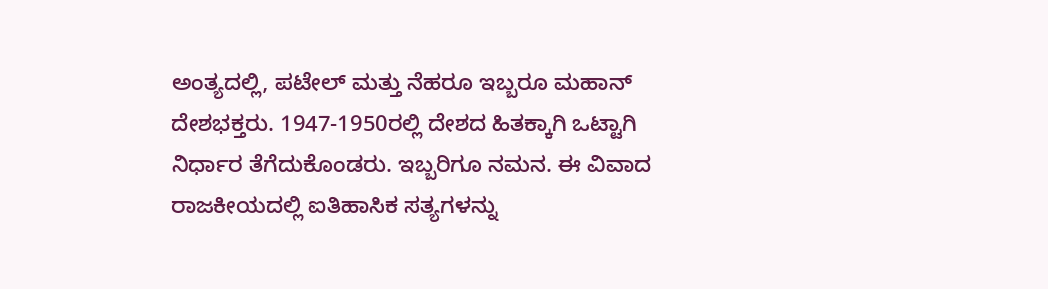ಅಂತ್ಯದಲ್ಲಿ, ಪಟೇಲ್ ಮತ್ತು ನೆಹರೂ ಇಬ್ಬರೂ ಮಹಾನ್ ದೇಶಭಕ್ತರು. 1947-1950ರಲ್ಲಿ ದೇಶದ ಹಿತಕ್ಕಾಗಿ ಒಟ್ಟಾಗಿ ನಿರ್ಧಾರ ತೆಗೆದುಕೊಂಡರು. ಇಬ್ಬರಿಗೂ ನಮನ. ಈ ವಿವಾದ ರಾಜಕೀಯದಲ್ಲಿ ಐತಿಹಾಸಿಕ ಸತ್ಯಗಳನ್ನು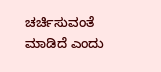ಚರ್ಚಿಸುವಂತೆ ಮಾಡಿದೆ ಎಂದು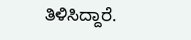ತಿಳಿಸಿದ್ದಾರೆ.